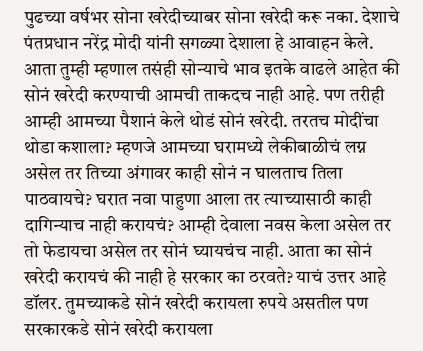पुढच्या वर्षभर सोना खरेदीच्याबर सोना खरेदी करू नका. देशाचे पंतप्रधान नरेंद्र मोदी यांनी सगळ्या देशाला हे आवाहन केले. आता तुम्ही म्हणाल तसंही सोन्याचे भाव इतके वाढले आहेत की सोनं खरेदी करण्याची आमची ताकदच नाही आहे. पण तरीही आम्ही आमच्या पैशानं केले थोडं सोनं खरेदी. तरतच मोदींचा थोडा कशाला? म्हणजे आमच्या घरामध्ये लेकीबाळीचं लग्न असेल तर तिच्या अंगावर काही सोनं न घालताच तिला पाठवायचे? घरात नवा पाहुणा आला तर त्याच्यासाठी काही दागिन्याच नाही करायचं? आम्ही देवाला नवस केला असेल तर तो फेडायचा असेल तर सोनं घ्यायचंच नाही. आता का सोनं खरेदी करायचं की नाही हे सरकार का ठरवते? याचं उत्तर आहे डॉलर. तुमच्याकडे सोनं खरेदी करायला रुपये असतील पण सरकारकडे सोनं खरेदी करायला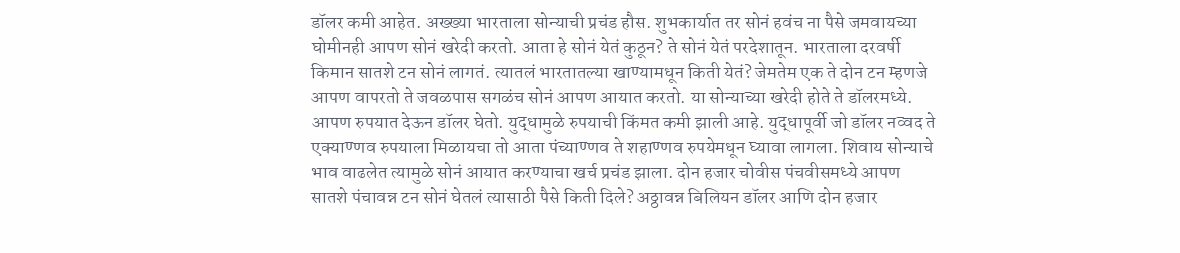डॉलर कमी आहेत. अख्ख्या भारताला सोन्याची प्रचंड हौस. शुभकार्यात तर सोनं हवंच ना पैसे जमवायच्या घोमीनही आपण सोनं खरेदी करतो. आता हे सोनं येतं कुठून? ते सोनं येतं परदेशातून. भारताला दरवर्षी किमान सातशे टन सोनं लागतं. त्यातलं भारतातल्या खाण्यामधून किती येतं? जेमतेम एक ते दोन टन म्हणजे आपण वापरतो ते जवळपास सगळंच सोनं आपण आयात करतो. या सोन्याच्या खरेदी होते ते डॉलरमध्ये. आपण रुपयात देऊन डॉलर घेतो. युद्धामुळे रुपयाची किंमत कमी झाली आहे. युद्धापूर्वी जो डॉलर नव्वद ते एक्याण्णव रुपयाला मिळायचा तो आता पंच्याण्णव ते शहाण्णव रुपयेमधून घ्यावा लागला. शिवाय सोन्याचे भाव वाढलेत त्यामुळे सोनं आयात करण्याचा खर्च प्रचंड झाला. दोन हजार चोवीस पंचवीसमध्ये आपण सातशे पंचावन्न टन सोनं घेतलं त्यासाठी पैसे किती दिले? अठ्ठावन्न बिलियन डॉलर आणि दोन हजार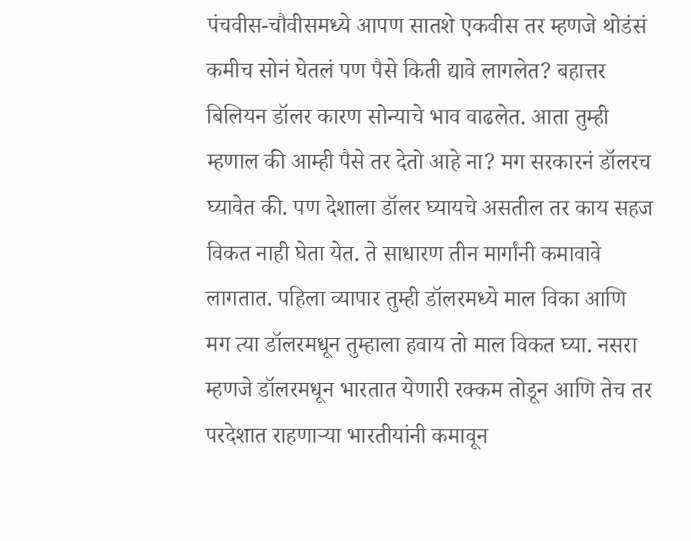पंचवीस-चौवीसमध्ये आपण सातशे एकवीस तर म्हणजे थोडंसं कमीच सोनं घेतलं पण पैसे किती द्यावे लागलेत? बहात्तर बिलियन डॉलर कारण सोन्याचे भाव वाढलेत. आता तुम्ही म्हणाल की आम्ही पैसे तर देतो आहे ना? मग सरकारनं डॉलरच घ्यावेत की. पण देशाला डॉलर घ्यायचे असतील तर काय सहज विकत नाही घेता येत. ते साधारण तीन मार्गांनी कमावावे लागतात. पहिला व्यापार तुम्ही डॉलरमध्ये माल विका आणि मग त्या डॉलरमधून तुम्हाला हवाय तो माल विकत घ्या. नसरा म्हणजे डॉलरमधून भारतात येणारी रक्कम तोडून आणि तेच तर परदेशात राहणाऱ्या भारतीयांनी कमावून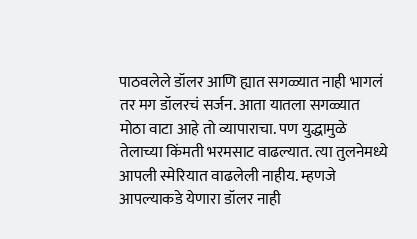पाठवलेले डॉलर आणि ह्यात सगळ्यात नाही भागलं तर मग डॉलरचं सर्जन. आता यातला सगळ्यात मोठा वाटा आहे तो व्यापाराचा. पण युद्धामुळे तेलाच्या किंमती भरमसाट वाढल्यात. त्या तुलनेमध्ये आपली स्मेरियात वाढलेली नाहीय. म्हणजे आपल्याकडे येणारा डॉलर नाही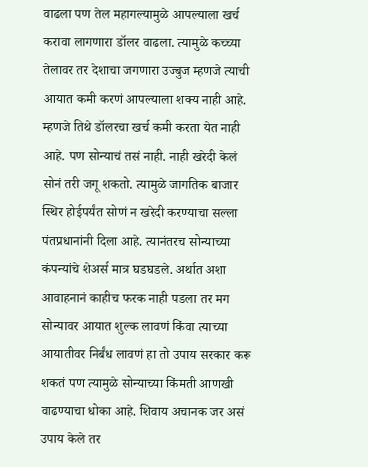वाढला पण तेल महागल्यामुळे आपल्याला खर्च करावा लागणारा डॉलर वाढला. त्यामुळे कच्च्या तेलावर तर देशाचा जगणारा उज्बुज म्हणजे त्याची आयात कमी करणं आपल्याला शक्य नाही आहे. म्हणजे तिथे डॉलरचा खर्च कमी करता येत नाही आहे. पण सोन्याचं तसं नाही. नाही खरेदी केलं सोनं तरी जगू शकतो. त्यामुळे जागतिक बाजार स्थिर होईपर्यंत सोणं न खरेदी करण्याचा सल्ला पंतप्रधानांनी दिला आहे. त्यानंतरच सोन्याच्या कंपन्यांचे शेअर्स मात्र घडघडले. अर्थात अशा आवाहनानं काहीच फरक नाही पडला तर मग सोन्यावर आयात शुल्क लावणं किंवा त्याच्या आयातीवर निर्बंध लावणं हा तो उपाय सरकार करू शकतं पण त्यामुळे सोन्याच्या किंमती आणखी वाढण्याचा धोका आहे. शिवाय अचानक जर असं उपाय केले तर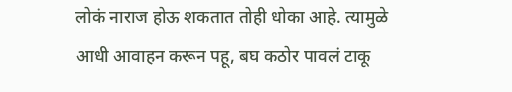लोकं नाराज होऊ शकतात तोही धोका आहे. त्यामुळे आधी आवाहन करून पहू, बघ कठोर पावलं टाकू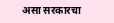असा सरकारचा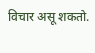विचार असू शकतो.